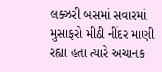લક્ઝરી બસમાં સવારમાં મુસાફરો મીઠી નીંદર માણી રહ્યા હતા ત્યારે અચાનક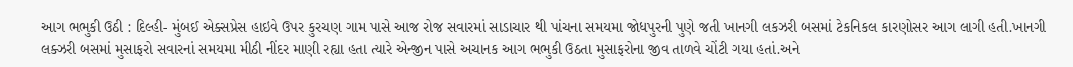આગ ભભુકી ઉઠી : દિલ્હી- મુંબઈ એક્સપ્રેસ હાઇવે ઉપર કુરચણ ગામ પાસે આજ રોજ સવારમાં સાડાચાર થી પાંચના સમયમા જોધપુરની પુણે જતી ખાનગી લકઝરી બસમાં ટેકનિકલ કારણોસર આગ લાગી હતી.ખાનગી લક્ઝરી બસમાં મુસાફરો સવારનાં સમયમા મીઠી નીંદર માણી રહ્યા હતા ત્યારે એન્જીન પાસે અચાનક આગ ભભુકી ઉઠતા મુસાફરોના જીવ તાળવે ચોંટી ગયા હતાં.અને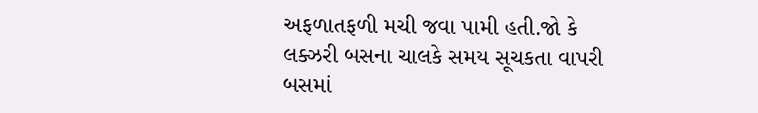અફળાતફળી મચી જવા પામી હતી.જો કે લક્ઝરી બસના ચાલકે સમય સૂચકતા વાપરી બસમાં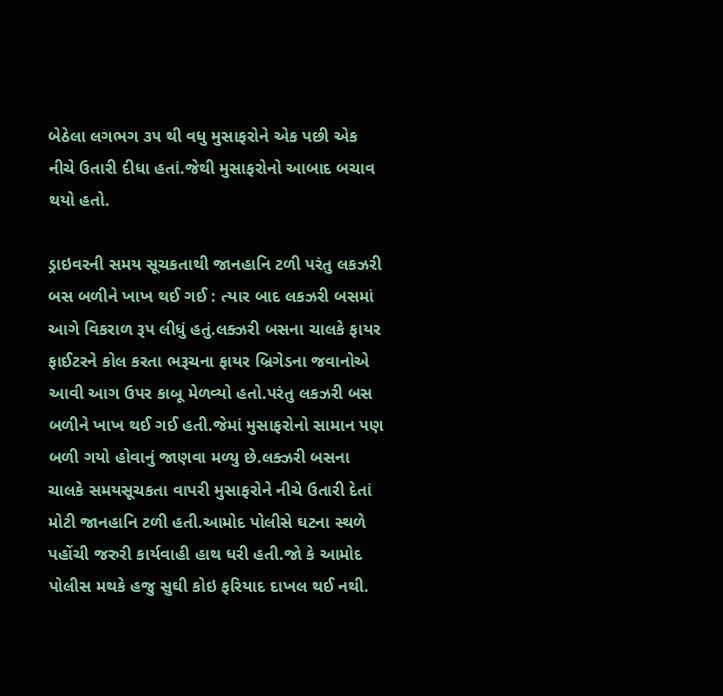બેઠેલા લગભગ ૩૫ થી વધુ મુસાફરોને એક પછી એક નીચે ઉતારી દીધા હતાં.જેથી મુસાફરોનો આબાદ બચાવ થયો હતો.

ડ્રાઇવરની સમય સૂચકતાથી જાનહાનિ ટળી પરંતુ લકઝરી બસ બળીને ખાખ થઈ ગઈ : ત્યાર બાદ લકઝરી બસમાં આગે વિકરાળ રૂપ લીધું હતું.લક્ઝરી બસના ચાલકે ફાયર ફાઈટરને કોલ કરતા ભરૂચના ફાયર બ્રિગેડના જવાનોએ આવી આગ ઉપર કાબૂ મેળવ્યો હતો.પરંતુ લકઝરી બસ બળીને ખાખ થઈ ગઈ હતી.જેમાં મુસાફરોનો સામાન પણ બળી ગયો હોવાનું જાણવા મળ્યુ છે.લક્ઝરી બસના ચાલકે સમયસૂચકતા વાપરી મુસાફરોને નીચે ઉતારી દેતાં મોટી જાનહાનિ ટળી હતી.આમોદ પોલીસે ઘટના સ્થળે પહોંચી જરુરી કાર્યવાહી હાથ ધરી હતી.જો કે આમોદ પોલીસ મથકે હજુ સુઘી કોઇ ફરિયાદ દાખલ થઈ નથી.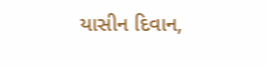યાસીન દિવાન,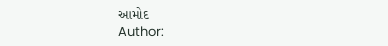આમોદ
Author: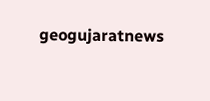geogujaratnews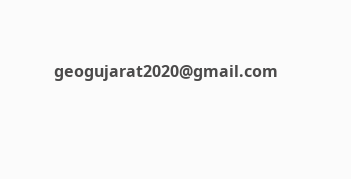geogujarat2020@gmail.com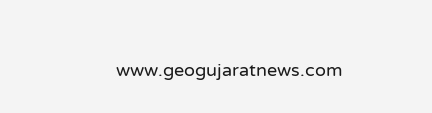www.geogujaratnews.com